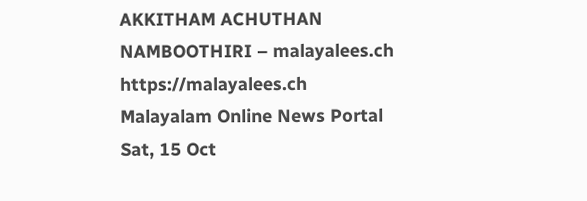AKKITHAM ACHUTHAN NAMBOOTHIRI – malayalees.ch https://malayalees.ch Malayalam Online News Portal Sat, 15 Oct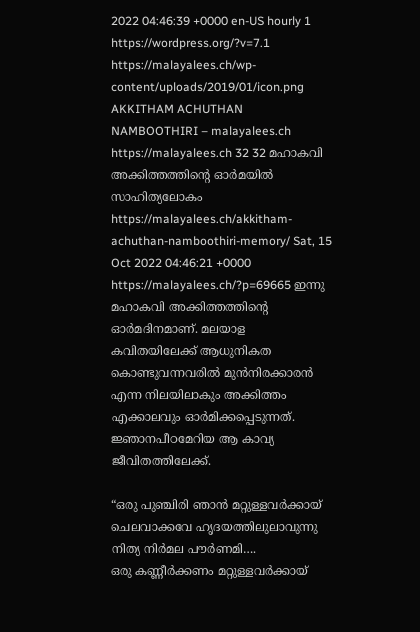2022 04:46:39 +0000 en-US hourly 1 https://wordpress.org/?v=7.1 https://malayalees.ch/wp-content/uploads/2019/01/icon.png AKKITHAM ACHUTHAN NAMBOOTHIRI – malayalees.ch https://malayalees.ch 32 32 മഹാകവി അക്കിത്തത്തിന്റെ ഓർമയിൽ സാഹിത്യലോകം https://malayalees.ch/akkitham-achuthan-namboothiri-memory/ Sat, 15 Oct 2022 04:46:21 +0000 https://malayalees.ch/?p=69665 ഇന്നു മഹാകവി അക്കിത്തത്തിന്റെ ഓർമദിനമാണ്. മലയാള കവിതയിലേക്ക് ആധുനികത കൊണ്ടുവന്നവരിൽ മുൻനിരക്കാരൻ എന്ന നിലയിലാകും അക്കിത്തം എക്കാലവും ഓർമിക്കപ്പെടുന്നത്. ജ്ഞാനപീഠമേറിയ ആ കാവ്യ ജീവിതത്തിലേക്ക്.

“ഒരു പുഞ്ചിരി ഞാൻ മറ്റുള്ളവർക്കായ് ചെലവാക്കവേ ഹൃദയത്തിലുലാവുന്നു നിത്യ നിർമല പൗർണമി….
ഒരു കണ്ണീർക്കണം മറ്റുള്ളവർക്കായ്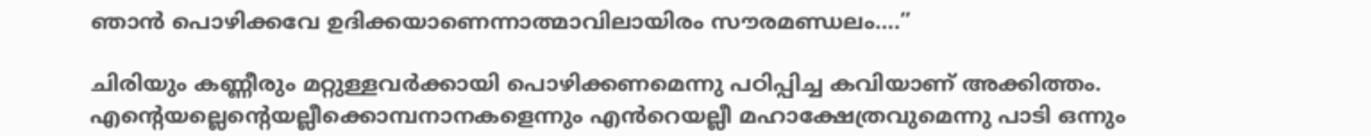ഞാൻ പൊഴിക്കവേ ഉദിക്കയാണെന്നാത്മാവിലായിരം സൗരമണ്ഡലം….”

ചിരിയും കണ്ണീരും മറ്റുള്ളവർക്കായി പൊഴിക്കണമെന്നു പഠിപ്പിച്ച കവിയാണ് അക്കിത്തം. എന്റെയല്ലെന്റെയല്ലീക്കൊമ്പനാനകളെന്നും എൻറെയല്ലീ മഹാക്ഷേത്രവുമെന്നു പാടി ഒന്നും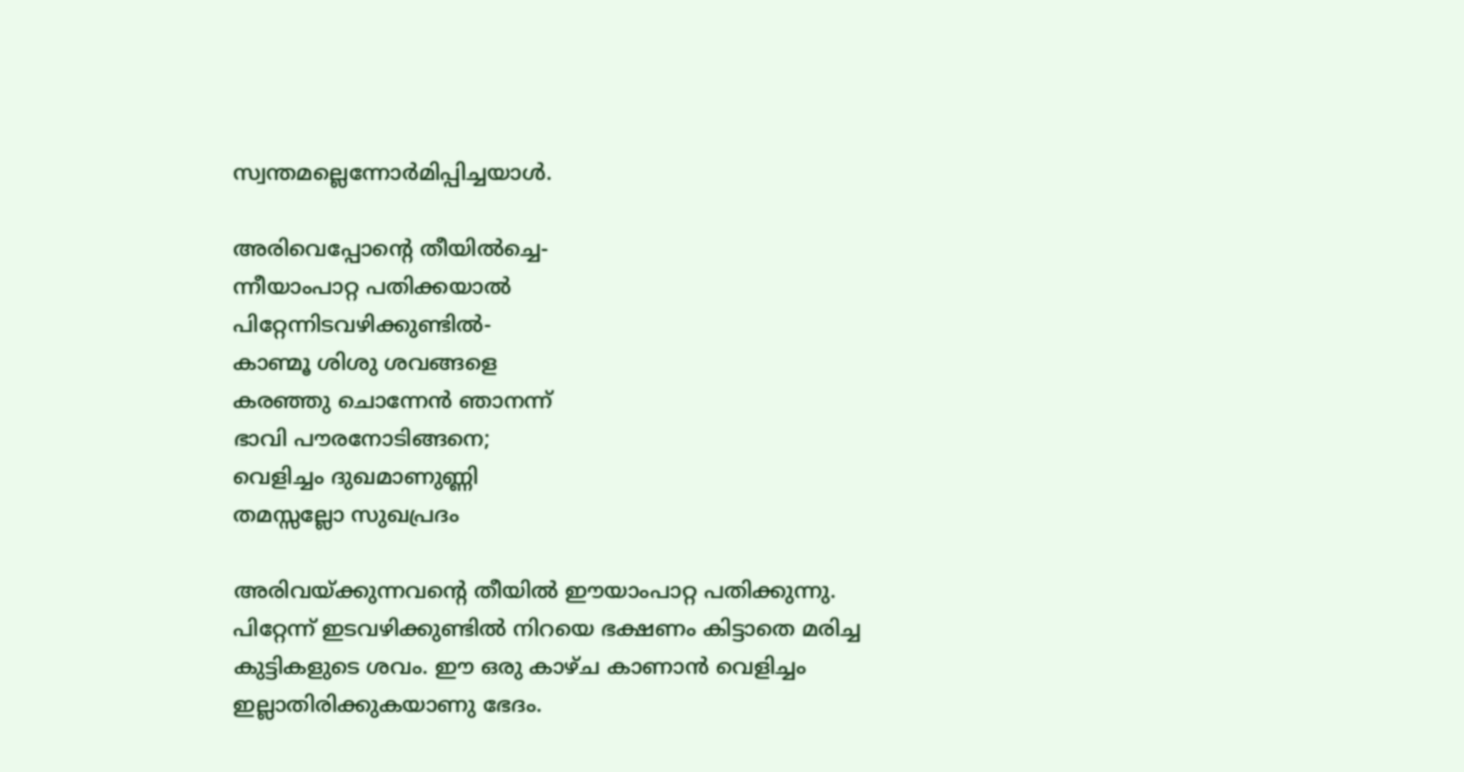സ്വന്തമല്ലെന്നോർമിപ്പിച്ചയാൾ.

അരിവെപ്പോന്റെ തീയിൽച്ചെ-
ന്നീയാംപാറ്റ പതിക്കയാൽ
പിറ്റേന്നിടവഴിക്കുണ്ടിൽ-
കാണ്മൂ ശിശു ശവങ്ങളെ
കരഞ്ഞു ചൊന്നേൻ ഞാനന്ന്
ഭാവി പൗരനോടിങ്ങനെ;
വെളിച്ചം ദുഖമാണുണ്ണി
തമസ്സല്ലോ സുഖപ്രദം

അരിവയ്ക്കുന്നവന്റെ തീയിൽ ഈയാംപാറ്റ പതിക്കുന്നു. പിറ്റേന്ന് ഇടവഴിക്കുണ്ടിൽ നിറയെ ഭക്ഷണം കിട്ടാതെ മരിച്ച കുട്ടികളുടെ ശവം. ഈ ഒരു കാഴ്ച കാണാൻ വെളിച്ചം ഇല്ലാതിരിക്കുകയാണു ഭേദം.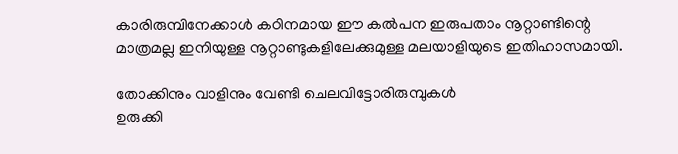കാരിരുമ്പിനേക്കാൾ കഠിനമായ ഈ കൽപന ഇരുപതാം നൂറ്റാണ്ടിന്റെ മാത്രമല്ല ഇനിയുള്ള നൂറ്റാണ്ടുകളിലേക്കുമുള്ള മലയാളിയുടെ ഇതിഹാസമായി.

തോക്കിനും വാളിനും വേണ്ടി ചെലവിട്ടോരിരുമ്പുകൾ
ഉരുക്കി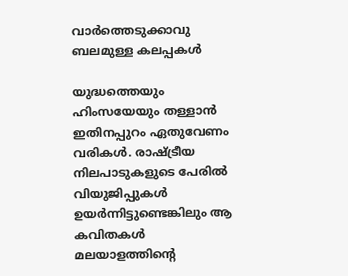വാർത്തെടുക്കാവു ബലമുള്ള കലപ്പകൾ

യുദ്ധത്തെയും ഹിംസയേയും തള്ളാൻ ഇതിനപ്പുറം ഏതുവേണം വരികൾ. രാഷ്ട്രീയ നിലപാടുകളുടെ പേരിൽ വിയുജിപ്പുകൾ ഉയർന്നിട്ടുണ്ടെങ്കിലും ആ കവിതകൾ മലയാളത്തിന്റെ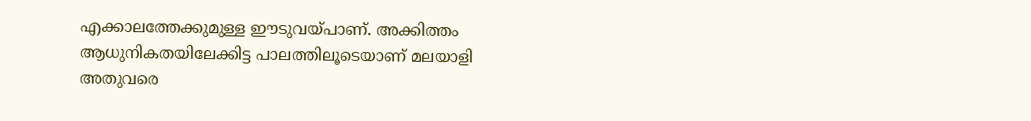എക്കാലത്തേക്കുമുള്ള ഈടുവയ്പാണ്. അക്കിത്തം ആധുനികതയിലേക്കിട്ട പാലത്തിലൂടെയാണ് മലയാളി അതുവരെ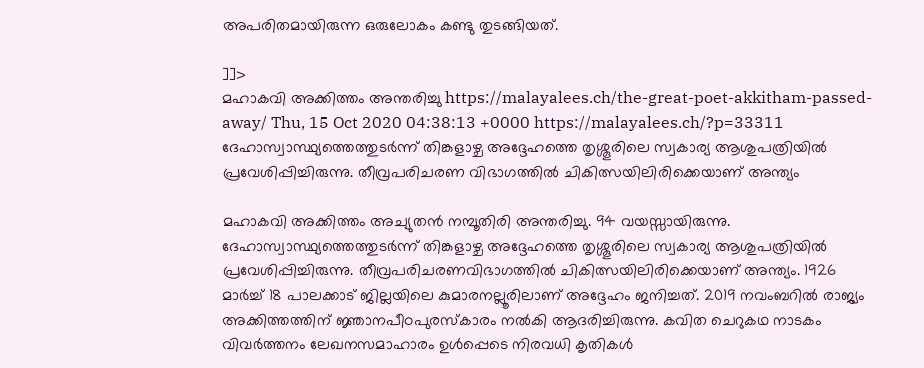അപരിതമായിരുന്ന ഒരുലോകം കണ്ടു തുടങ്ങിയത്.

]]>
മഹാകവി അക്കിത്തം അന്തരിച്ചു https://malayalees.ch/the-great-poet-akkitham-passed-away/ Thu, 15 Oct 2020 04:38:13 +0000 https://malayalees.ch/?p=33311 ദേഹാസ്വാസ്ഥ്യത്തെത്തുടർന്ന് തിങ്കളാഴ്ച അദ്ദേഹത്തെ തൃശ്ശൂരിലെ സ്വകാര്യ ആശുപത്രിയിൽ പ്രവേശിപ്പിച്ചിരുന്നു. തീവ്രപരിചരണ വിഭാഗത്തിൽ ചികിത്സയിലിരിക്കെയാണ് അന്ത്യം

മഹാകവി അക്കിത്തം അച്യുതന്‍ നമ്പൂതിരി അന്തരിച്ചു. 94 വയസ്സായിരുന്നു. ദേഹാസ്വാസ്ഥ്യത്തെത്തുടർന്ന് തിങ്കളാഴ്ച അദ്ദേഹത്തെ തൃശ്ശൂരിലെ സ്വകാര്യ ആശുപത്രിയിൽ പ്രവേശിപ്പിച്ചിരുന്നു. തീവ്രപരിചരണവിഭാഗത്തിൽ ചികിത്സയിലിരിക്കെയാണ് അന്ത്യം. 1926 മാര്‍ച്ച് 18 പാലക്കാട് ജില്ലയിലെ കുമാരനല്ലൂരിലാണ് അദ്ദേഹം ജനിച്ചത്. 2019 നവംബറിൽ രാജ്യം അക്കിത്തത്തിന് ജ്ഞാനപീഠപുരസ്കാരം നൽകി ആദരിച്ചിരുന്നു. കവിത ചെറുകഥ നാടകം വിവര്‍ത്തനം ലേഖനസമാഹാരം ഉള്‍പ്പെടെ നിരവധി കൃതികള്‍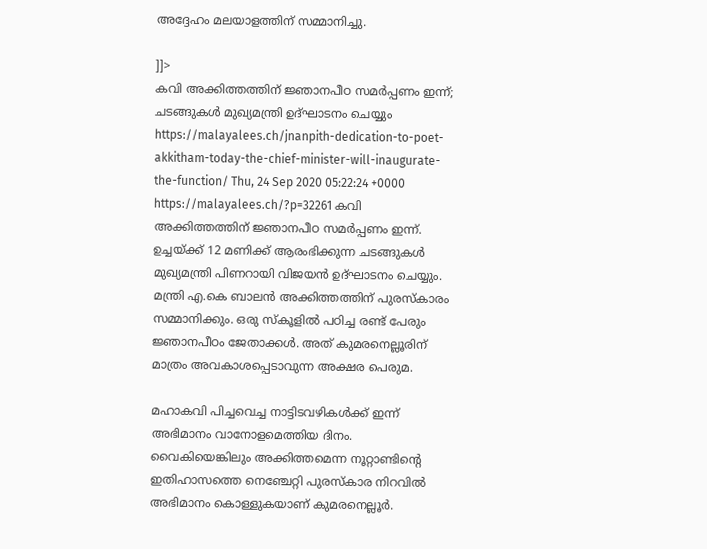അദ്ദേഹം മലയാളത്തിന് സമ്മാനിച്ചു.

]]>
കവി അക്കിത്തത്തിന് ജ്ഞാനപീഠ സമർപ്പണം ഇന്ന്; ചടങ്ങുകൾ മുഖ്യമന്ത്രി ഉദ്ഘാടനം ചെയ്യും https://malayalees.ch/jnanpith-dedication-to-poet-akkitham-today-the-chief-minister-will-inaugurate-the-function/ Thu, 24 Sep 2020 05:22:24 +0000 https://malayalees.ch/?p=32261 കവി അക്കിത്തത്തിന് ജ്ഞാനപീഠ സമർപ്പണം ഇന്ന്. ഉച്ചയ്ക്ക് 12 മണിക്ക് ആരംഭിക്കുന്ന ചടങ്ങുകൾ മുഖ്യമന്ത്രി പിണറായി വിജയൻ ഉദ്ഘാടനം ചെയ്യും. മന്ത്രി എ.കെ ബാലൻ അക്കിത്തത്തിന് പുരസ്‌കാരം സമ്മാനിക്കും. ഒരു സ്‌കൂളിൽ പഠിച്ച രണ്ട് പേരും ജ്ഞാനപീഠം ജേതാക്കൾ. അത് കുമരനെല്ലൂരിന് മാത്രം അവകാശപ്പെടാവുന്ന അക്ഷര പെരുമ.

മഹാകവി പിച്ചവെച്ച നാട്ടിടവഴികൾക്ക് ഇന്ന് അഭിമാനം വാനോളമെത്തിയ ദിനം. വൈകിയെങ്കിലും അക്കിത്തമെന്ന നൂറ്റാണ്ടിന്റെ ഇതിഹാസത്തെ നെഞ്ചേറ്റി പുരസ്‌കാര നിറവിൽ അഭിമാനം കൊള്ളുകയാണ് കുമരനെല്ലൂർ.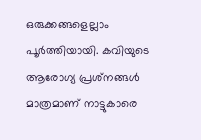ഒരുക്കങ്ങളെല്ലാം പൂർത്തിയായി. കവിയുടെ ആരോഗ്യ പ്രശ്‌നങ്ങൾ മാത്രമാണ് നാട്ടുകാരെ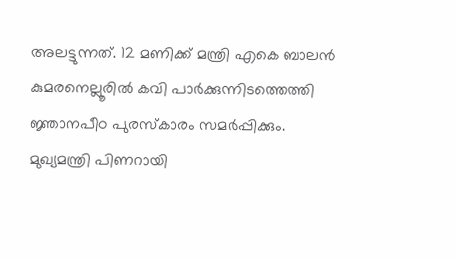അലട്ടുന്നത്. 12 മണിക്ക് മന്ത്രി എകെ ബാലൻ കുമരനെല്ലൂരിൽ കവി പാർക്കുന്നിടത്തെത്തി ജ്ഞാനപീഠ പുരസ്‌കാരം സമർപ്പിക്കും. മുഖ്യമന്ത്രി പിണറായി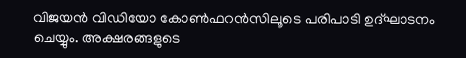വിജയൻ വിഡിയോ കോൺഫറൻസിലൂടെ പരിപാടി ഉദ്ഘാടനം ചെയ്യും. അക്ഷരങ്ങളുടെ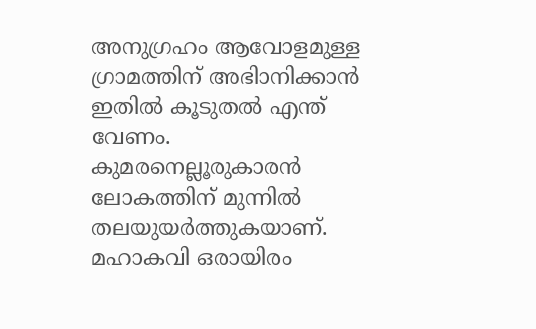അനുഗ്രഹം ആവോളമുള്ള ഗ്രാമത്തിന് അഭിാനിക്കാൻ ഇതിൽ കൂടുതൽ എന്ത് വേണം. കുമരനെല്ലൂരുകാരൻ ലോകത്തിന് മുന്നിൽ തലയുയർത്തുകയാണ്. മഹാകവി ഒരായിരം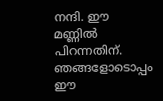നന്ദി. ഈ മണ്ണിൽ പിറന്നതിന്. ഞങ്ങളോടൊപ്പം ഈ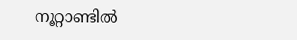നൂറ്റാണ്ടിൽ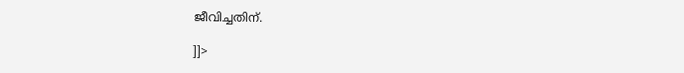ജീവിച്ചതിന്.

]]>